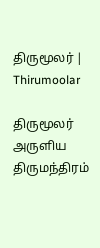திருமூலர் | Thirumoolar

திருமூலர் அருளிய
திருமந்திரம்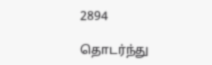2894

தொடர்ந்து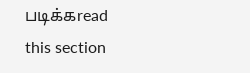படிக்கread this section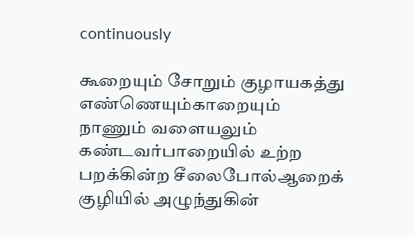continuously

கூறையும் சோறும் குழாயகத்து எண்ணெயும்காறையும் நாணும் வளையலும் கண்டவர்பாறையில் உற்ற பறக்கின்ற சீலைபோல்ஆறைக் குழியில் அழுந்துகின்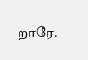றாரே.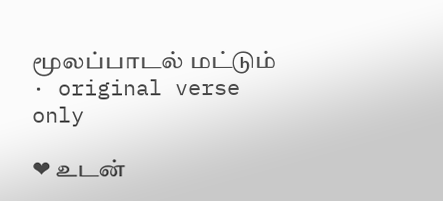மூலப்பாடல் மட்டும் · original verse only

❤ உடன்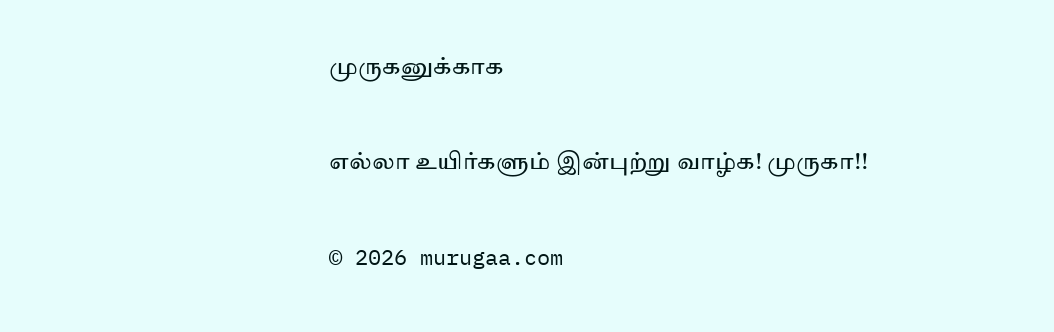முருகனுக்காக

எல்லா உயிர்களும் இன்புற்று வாழ்க! முருகா!!

© 2026 murugaa.com